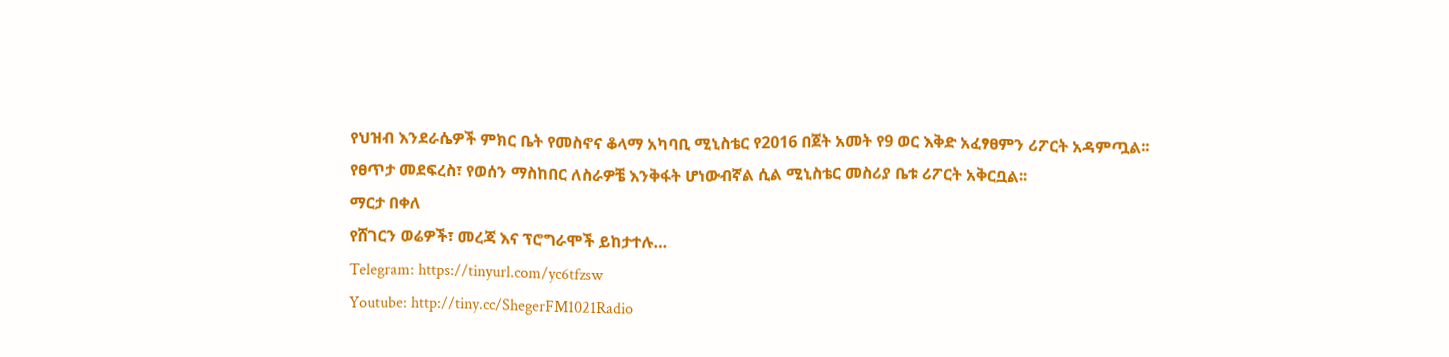የህዝብ እንደራሴዎች ምክር ቤት የመስኖና ቆላማ አካባቢ ሚኒስቴር የ2016 በጀት አመት የ9 ወር እቅድ አፈፃፀምን ሪፖርት አዳምጧል፡፡
የፀጥታ መደፍረስ፣ የወሰን ማስከበር ለስራዎቼ እንቅፋት ሆነውብኛል ሲል ሚኒስቴር መስሪያ ቤቱ ሪፖርት አቅርቧል፡፡
ማርታ በቀለ
የሸገርን ወሬዎች፣ መረጃ እና ፕሮግራሞች ይከታተሉ…
Telegram: https://tinyurl.com/yc6tfzsw
Youtube: http://tiny.cc/ShegerFM1021Radio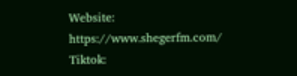Website: https://www.shegerfm.com/
Tiktok: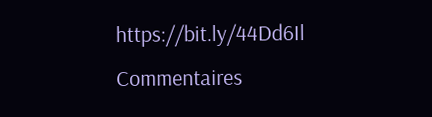https://bit.ly/44Dd6Il
Commentaires